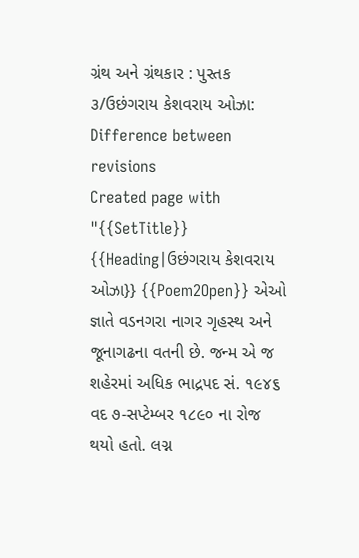ગ્રંથ અને ગ્રંથકાર : પુસ્તક ૩/ઉછંગરાય કેશવરાય ઓઝા: Difference between revisions
Created page with "{{SetTitle}} {{Heading|ઉછંગરાય કેશવરાય ઓઝા}} {{Poem2Open}} એઓ જ્ઞાતે વડનગરા નાગર ગૃહસ્થ અને જૂનાગઢના વતની છે. જન્મ એ જ શહેરમાં અધિક ભાદ્રપદ સં. ૧૯૪૬ વદ ૭-સપ્ટેમ્બર ૧૮૯૦ ના રોજ થયો હતો. લગ્ન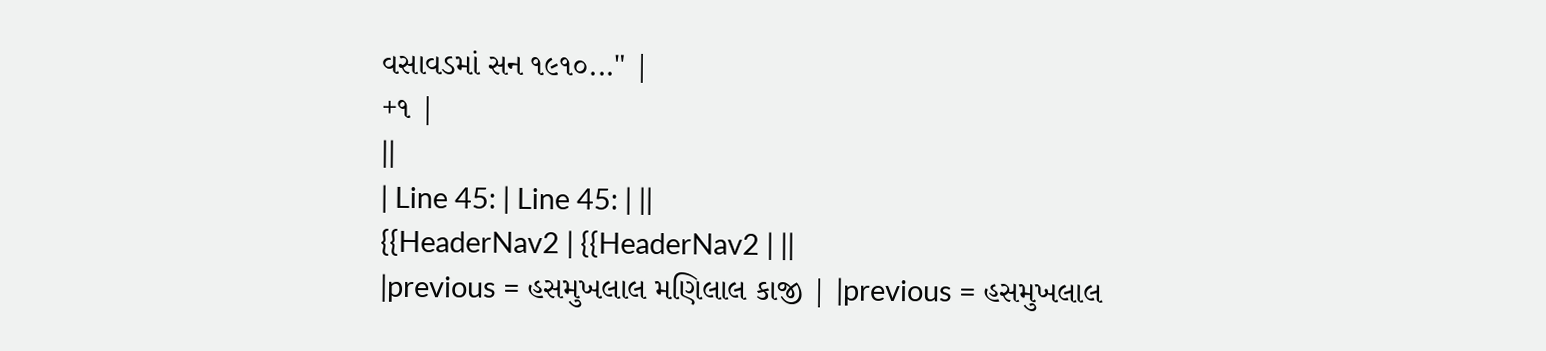વસાવડમાં સન ૧૯૧૦..." |
+૧ |
||
| Line 45: | Line 45: | ||
{{HeaderNav2 | {{HeaderNav2 | ||
|previous = હસમુખલાલ મણિલાલ કાજી | |previous = હસમુખલાલ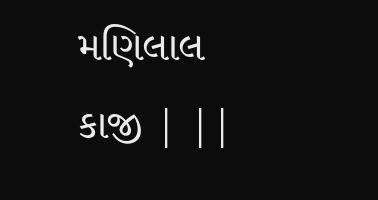મણિલાલ કાજી | ||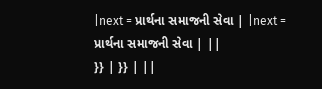|next = પ્રાર્થના સમાજની સેવા | |next = પ્રાર્થના સમાજની સેવા | ||
}} | }} | ||